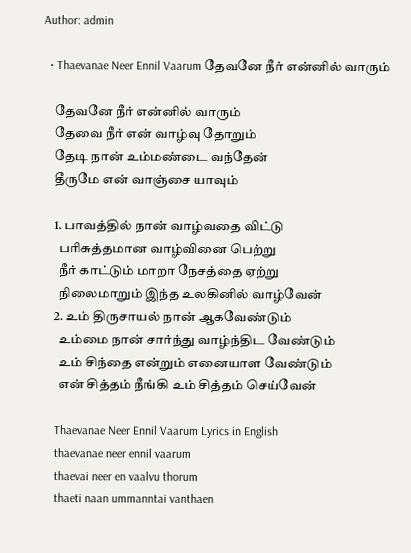Author: admin

  • Thaevanae Neer Ennil Vaarum தேவனே நீர் என்னில் வாரும்

    தேவனே நீர் என்னில் வாரும்
    தேவை நீர் என் வாழ்வு தோறும்
    தேடி நான் உம்மண்டை வந்தேன்
    தீருமே என் வாஞ்சை யாவும்

    1. பாவத்தில் நான் வாழ்வதை விட்டு
      பரிசுத்தமான வாழ்வினை பெற்று
      நீர் காட்டும் மாறா நேசத்தை ஏற்று
      நிலைமாறும் இந்த உலகினில் வாழ்வேன்
    2. உம் திருசாயல் நான் ஆகவேண்டும்
      உம்மை நான் சார்ந்து வாழ்ந்திட வேண்டும்
      உம் சிந்தை என்றும் எனையாள வேண்டும்
      என் சித்தம் நீங்கி உம் சித்தம் செய்வேன்

    Thaevanae Neer Ennil Vaarum Lyrics in English
    thaevanae neer ennil vaarum
    thaevai neer en vaalvu thorum
    thaeti naan ummanntai vanthaen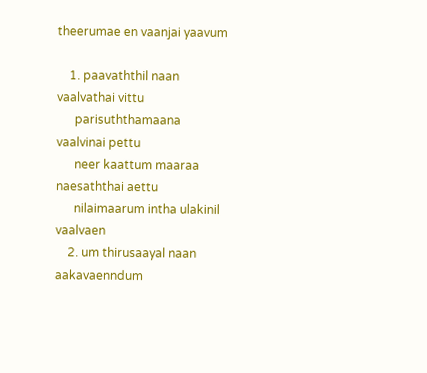theerumae en vaanjai yaavum

    1. paavaththil naan vaalvathai vittu
      parisuththamaana vaalvinai pettu
      neer kaattum maaraa naesaththai aettu
      nilaimaarum intha ulakinil vaalvaen
    2. um thirusaayal naan aakavaenndum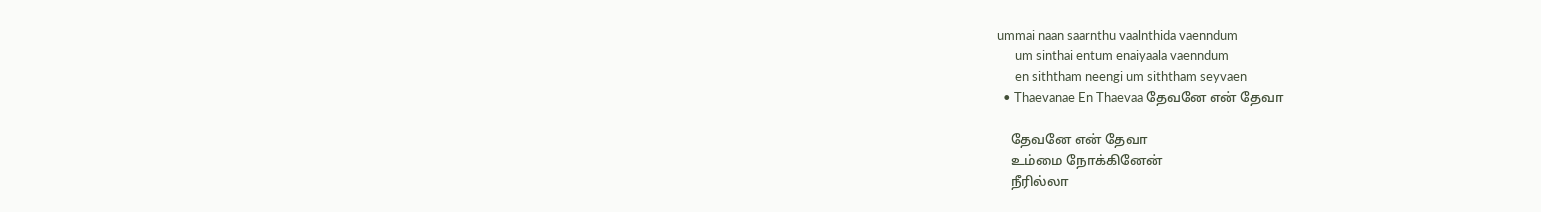ummai naan saarnthu vaalnthida vaenndum
      um sinthai entum enaiyaala vaenndum
      en siththam neengi um siththam seyvaen
  • Thaevanae En Thaevaa தேவனே என் தேவா

    தேவனே என் தேவா
    உம்மை நோக்கினேன்
    நீரில்லா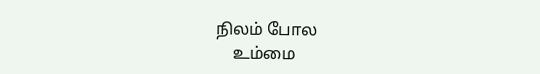நிலம் போல
    உம்மை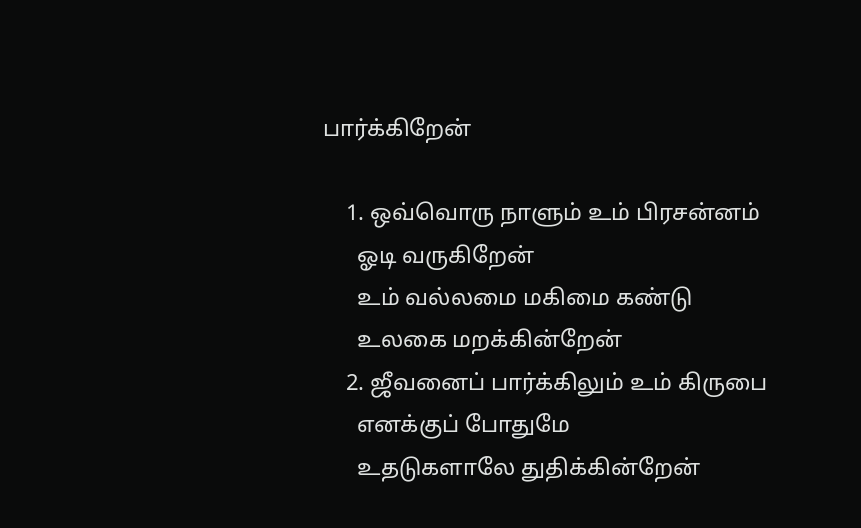பார்க்கிறேன்

    1. ஒவ்வொரு நாளும் உம் பிரசன்னம்
      ஓடி வருகிறேன்
      உம் வல்லமை மகிமை கண்டு
      உலகை மறக்கின்றேன்
    2. ஜீவனைப் பார்க்கிலும் உம் கிருபை
      எனக்குப் போதுமே
      உதடுகளாலே துதிக்கின்றேன்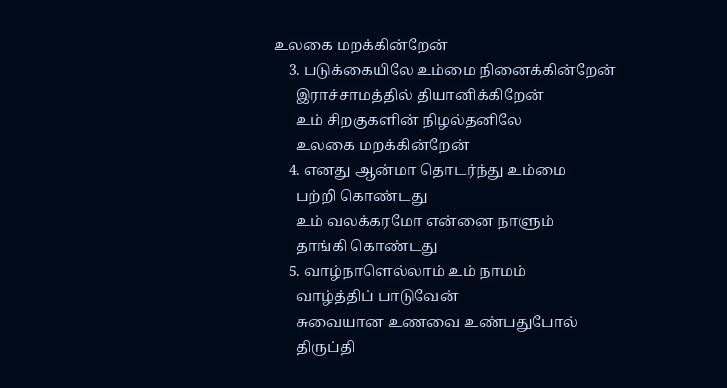உலகை மறக்கின்றேன்
    3. படுக்கையிலே உம்மை நினைக்கின்றேன்
      இராச்சாமத்தில் தியானிக்கிறேன்
      உம் சிறகுகளின் நிழல்தனிலே
      உலகை மறக்கின்றேன்
    4. எனது ஆன்மா தொடர்ந்து உம்மை
      பற்றி கொண்டது
      உம் வலக்கரமோ என்னை நாளும்
      தாங்கி கொண்டது
    5. வாழ்நாளெல்லாம் உம் நாமம்
      வாழ்த்திப் பாடுவேன்
      சுவையான உணவை உண்பதுபோல்
      திருப்தி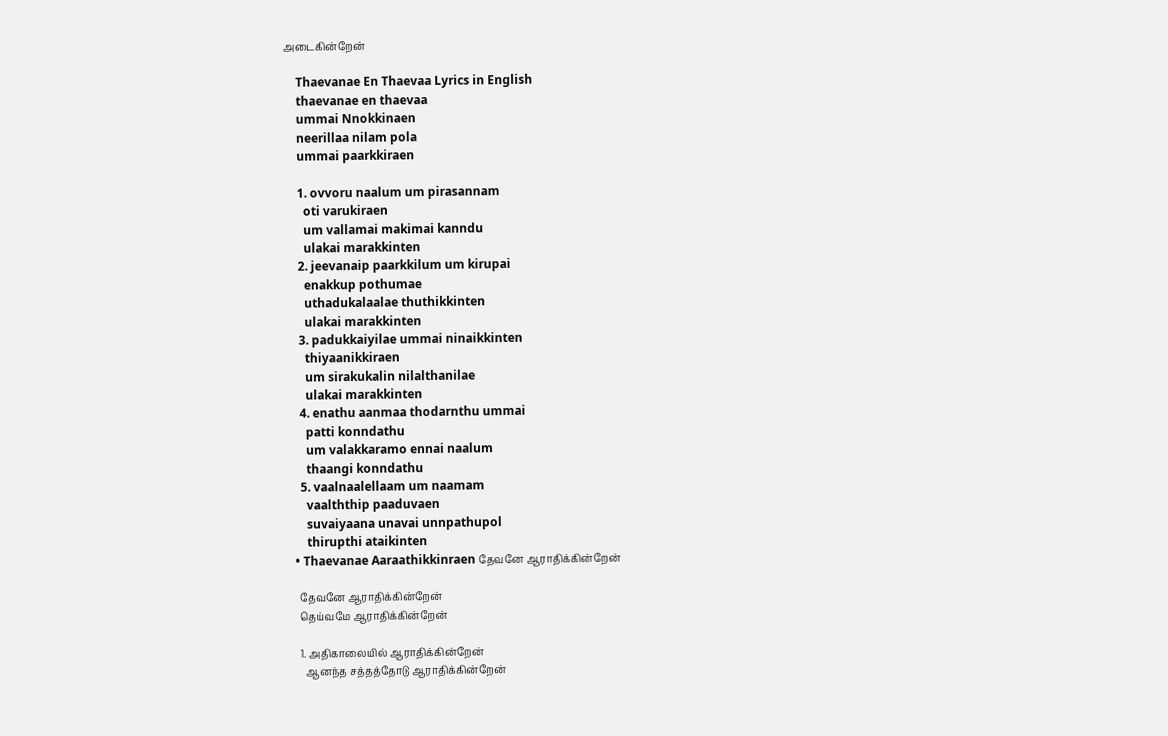அடைகின்றேன்

    Thaevanae En Thaevaa Lyrics in English
    thaevanae en thaevaa
    ummai Nnokkinaen
    neerillaa nilam pola
    ummai paarkkiraen

    1. ovvoru naalum um pirasannam
      oti varukiraen
      um vallamai makimai kanndu
      ulakai marakkinten
    2. jeevanaip paarkkilum um kirupai
      enakkup pothumae
      uthadukalaalae thuthikkinten
      ulakai marakkinten
    3. padukkaiyilae ummai ninaikkinten
      thiyaanikkiraen
      um sirakukalin nilalthanilae
      ulakai marakkinten
    4. enathu aanmaa thodarnthu ummai
      patti konndathu
      um valakkaramo ennai naalum
      thaangi konndathu
    5. vaalnaalellaam um naamam
      vaalththip paaduvaen
      suvaiyaana unavai unnpathupol
      thirupthi ataikinten
  • Thaevanae Aaraathikkinraen தேவனே ஆராதிக்கின்றேன்

    தேவனே ஆராதிக்கின்றேன்
    தெய்வமே ஆராதிக்கின்றேன்

    1. அதிகாலையில் ஆராதிக்கின்றேன்
      ஆனந்த சத்தத்தோடு ஆராதிக்கின்றேன்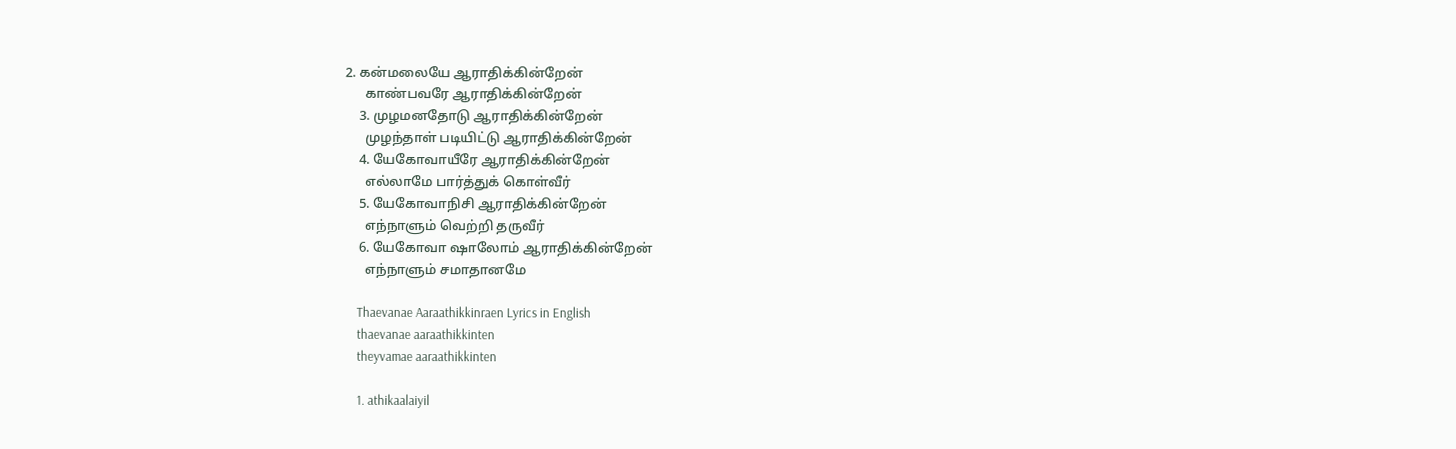2. கன்மலையே ஆராதிக்கின்றேன்
      காண்பவரே ஆராதிக்கின்றேன்
    3. முழமனதோடு ஆராதிக்கின்றேன்
      முழந்தாள் படியிட்டு ஆராதிக்கின்றேன்
    4. யேகோவாயீரே ஆராதிக்கின்றேன்
      எல்லாமே பார்த்துக் கொள்வீர்
    5. யேகோவாநிசி ஆராதிக்கின்றேன்
      எந்நாளும் வெற்றி தருவீர்
    6. யேகோவா ஷாலோம் ஆராதிக்கின்றேன்
      எந்நாளும் சமாதானமே

    Thaevanae Aaraathikkinraen Lyrics in English
    thaevanae aaraathikkinten
    theyvamae aaraathikkinten

    1. athikaalaiyil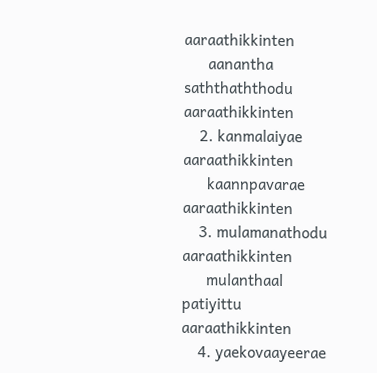aaraathikkinten
      aanantha saththaththodu aaraathikkinten
    2. kanmalaiyae aaraathikkinten
      kaannpavarae aaraathikkinten
    3. mulamanathodu aaraathikkinten
      mulanthaal patiyittu aaraathikkinten
    4. yaekovaayeerae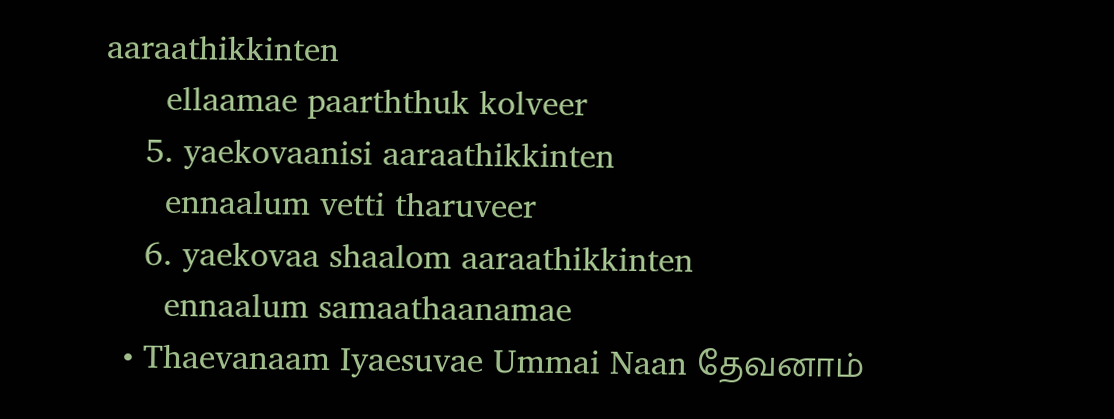aaraathikkinten
      ellaamae paarththuk kolveer
    5. yaekovaanisi aaraathikkinten
      ennaalum vetti tharuveer
    6. yaekovaa shaalom aaraathikkinten
      ennaalum samaathaanamae
  • Thaevanaam Iyaesuvae Ummai Naan தேவனாம்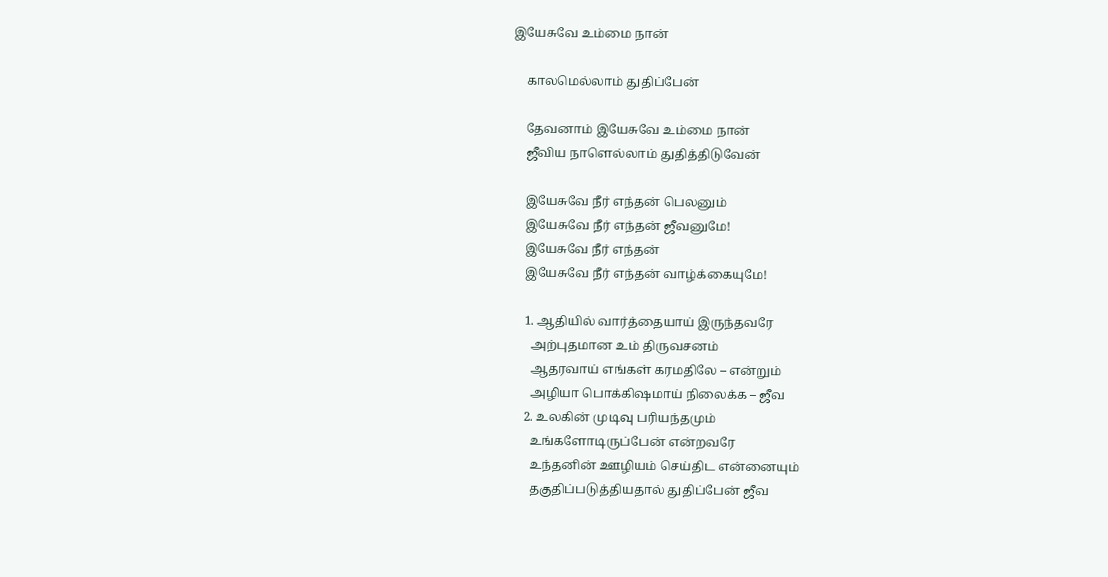இயேசுவே உம்மை நான்

    காலமெல்லாம் துதிப்பேன்

    தேவனாம் இயேசுவே உம்மை நான்
    ஜீவிய நாளெல்லாம் துதித்திடுவேன்

    இயேசுவே நீர் எந்தன் பெலனும்
    இயேசுவே நீர் எந்தன் ஜீவனுமே!
    இயேசுவே நீர் எந்தன்
    இயேசுவே நீர் எந்தன் வாழ்க்கையுமே!

    1. ஆதியில் வார்த்தையாய் இருந்தவரே
      அற்புதமான உம் திருவசனம்
      ஆதரவாய் எங்கள் கரமதிலே – என்றும்
      அழியா பொக்கிஷமாய் நிலைக்க – ஜீவ
    2. உலகின் முடிவு பரியந்தமும்
      உங்களோடிருப்பேன் என்றவரே
      உந்தனின் ஊழியம் செய்திட என்னையும்
      தகுதிப்படுத்தியதால் துதிப்பேன் ஜீவ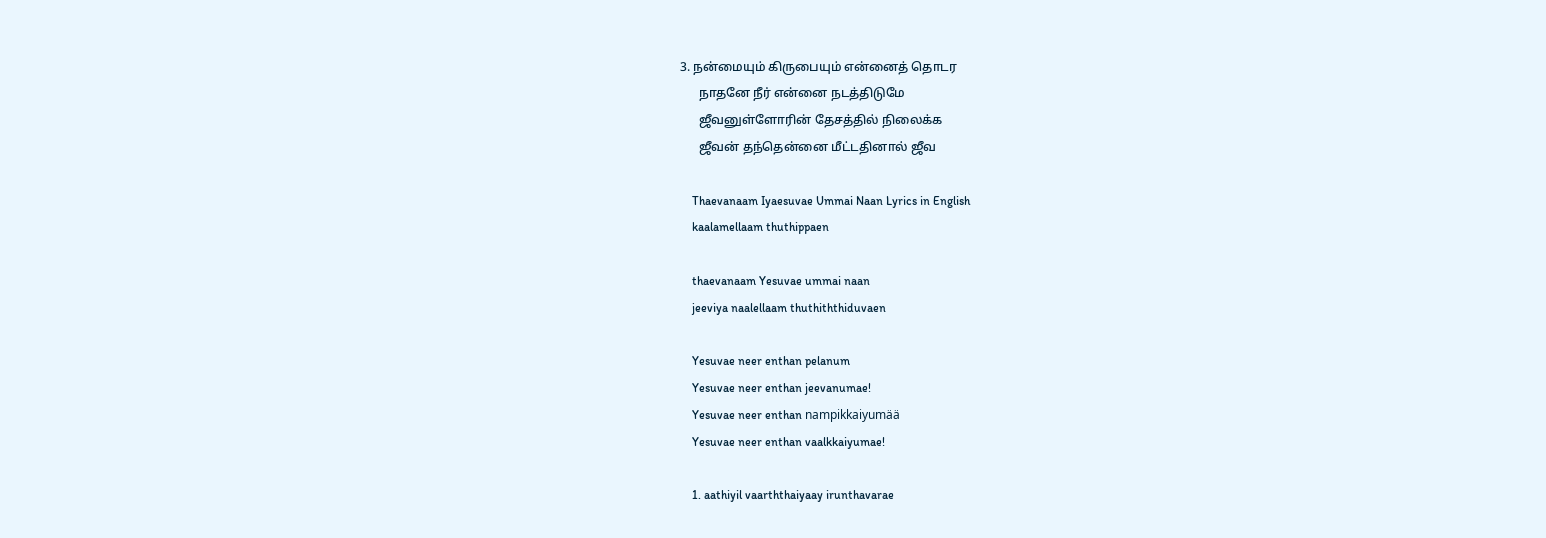3. நன்மையும் கிருபையும் என்னைத் தொடர
      நாதனே நீர் என்னை நடத்திடுமே
      ஜீவனுள்ளோரின் தேசத்தில் நிலைக்க
      ஜீவன் தந்தென்னை மீட்டதினால் ஜீவ

    Thaevanaam Iyaesuvae Ummai Naan Lyrics in English
    kaalamellaam thuthippaen

    thaevanaam Yesuvae ummai naan
    jeeviya naalellaam thuthiththiduvaen

    Yesuvae neer enthan pelanum
    Yesuvae neer enthan jeevanumae!
    Yesuvae neer enthan nampikkaiyumää
    Yesuvae neer enthan vaalkkaiyumae!

    1. aathiyil vaarththaiyaay irunthavarae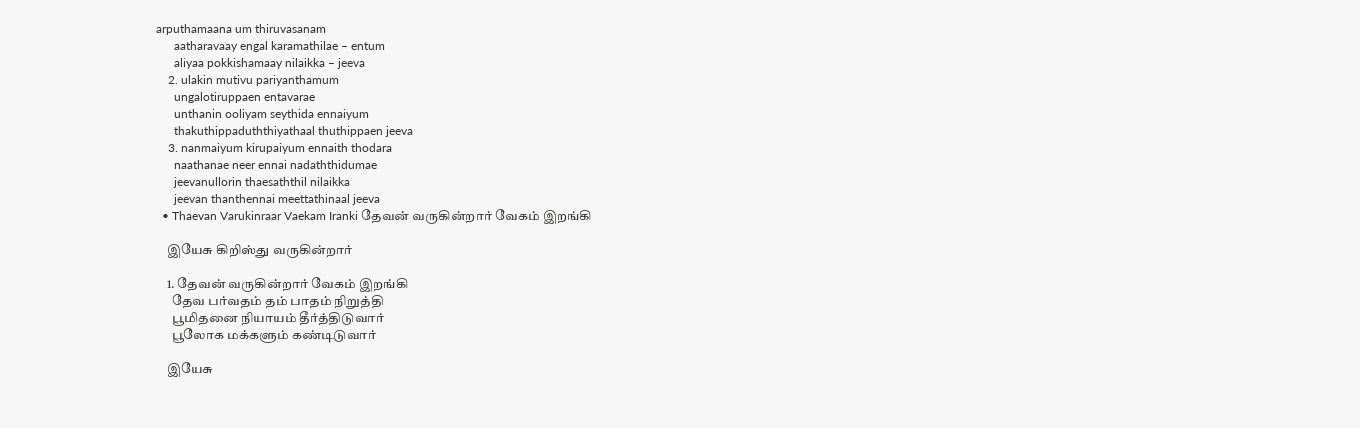arputhamaana um thiruvasanam
      aatharavaay engal karamathilae – entum
      aliyaa pokkishamaay nilaikka – jeeva
    2. ulakin mutivu pariyanthamum
      ungalotiruppaen entavarae
      unthanin ooliyam seythida ennaiyum
      thakuthippaduththiyathaal thuthippaen jeeva
    3. nanmaiyum kirupaiyum ennaith thodara
      naathanae neer ennai nadaththidumae
      jeevanullorin thaesaththil nilaikka
      jeevan thanthennai meettathinaal jeeva
  • Thaevan Varukinraar Vaekam Iranki தேவன் வருகின்றார் வேகம் இறங்கி

    இயேசு கிறிஸ்து வருகின்றார்

    1. தேவன் வருகின்றார் வேகம் இறங்கி
      தேவ பர்வதம் தம் பாதம் நிறுத்தி
      பூமிதனை நியாயம் தீர்த்திடுவார்
      பூலோக மக்களும் கண்டிடுவார்

    இயேசு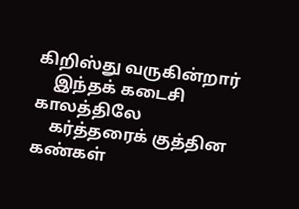கிறிஸ்து வருகின்றார்
    இந்தக் கடைசி காலத்திலே
    கர்த்தரைக் குத்தின கண்கள்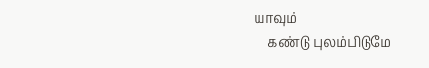யாவும்
    கண்டு புலம்பிடுமே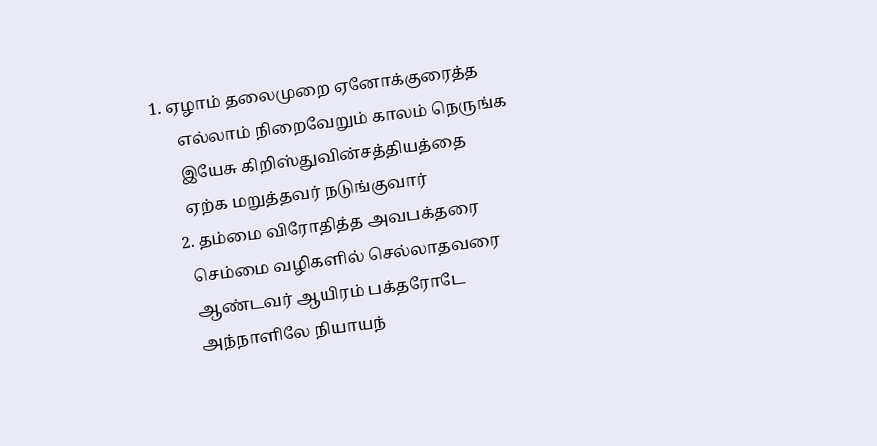1. ஏழாம் தலைமுறை ஏனோக்குரைத்த
      எல்லாம் நிறைவேறும் காலம் நெருங்க
      இயேசு கிறிஸ்துவின்சத்தியத்தை
      ஏற்க மறுத்தவர் நடுங்குவார்
    2. தம்மை விரோதித்த அவபக்தரை
      செம்மை வழிகளில் செல்லாதவரை
      ஆண்டவர் ஆயிரம் பக்தரோடே
      அந்நாளிலே நியாயந்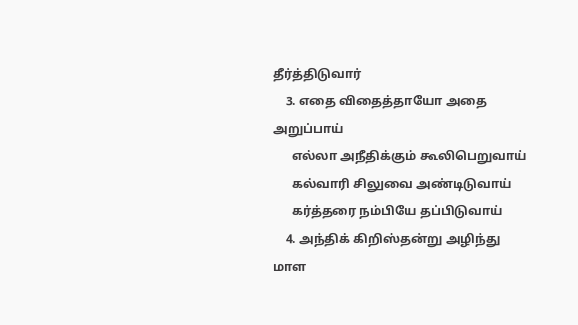தீர்த்திடுவார்
    3. எதை விதைத்தாயோ அதை அறுப்பாய்
      எல்லா அநீதிக்கும் கூலிபெறுவாய்
      கல்வாரி சிலுவை அண்டிடுவாய்
      கர்த்தரை நம்பியே தப்பிடுவாய்
    4. அந்திக் கிறிஸ்தன்று அழிந்து மாள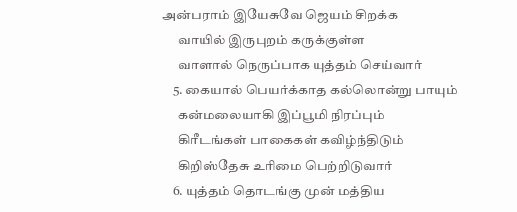அன்பராம் இயேசுவே ஜெயம் சிறக்க
      வாயில் இருபுறம் கருக்குள்ள
      வாளால் நெருப்பாக யுத்தம் செய்வார்
    5. கையால் பெயர்க்காத கல்லொன்று பாயும்
      கன்மலையாகி இப்பூமி நிரப்பும்
      கிரீடங்கள் பாகைகள் கவிழ்ந்திடும்
      கிறிஸ்தேசு உரிமை பெற்றிடுவார்
    6. யுத்தம் தொடங்கு முன் மத்திய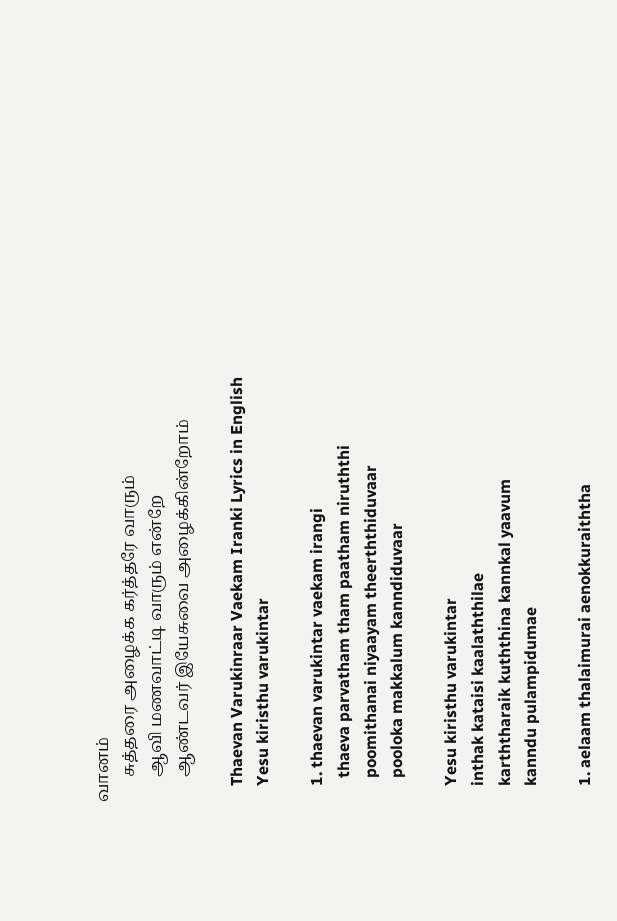வானம்
      சுத்தரை அழைக்க கர்த்தரே வாரும்
      ஆவி மணவாட்டி வாரும் என்றே
      ஆண்டவர் இயேசுவை அழைக்கின்றோம்

    Thaevan Varukinraar Vaekam Iranki Lyrics in English
    Yesu kiristhu varukintar

    1. thaevan varukintar vaekam irangi
      thaeva parvatham tham paatham niruththi
      poomithanai niyaayam theerththiduvaar
      pooloka makkalum kanndiduvaar

    Yesu kiristhu varukintar
    inthak kataisi kaalaththilae
    karththaraik kuththina kannkal yaavum
    kanndu pulampidumae

    1. aelaam thalaimurai aenokkuraiththa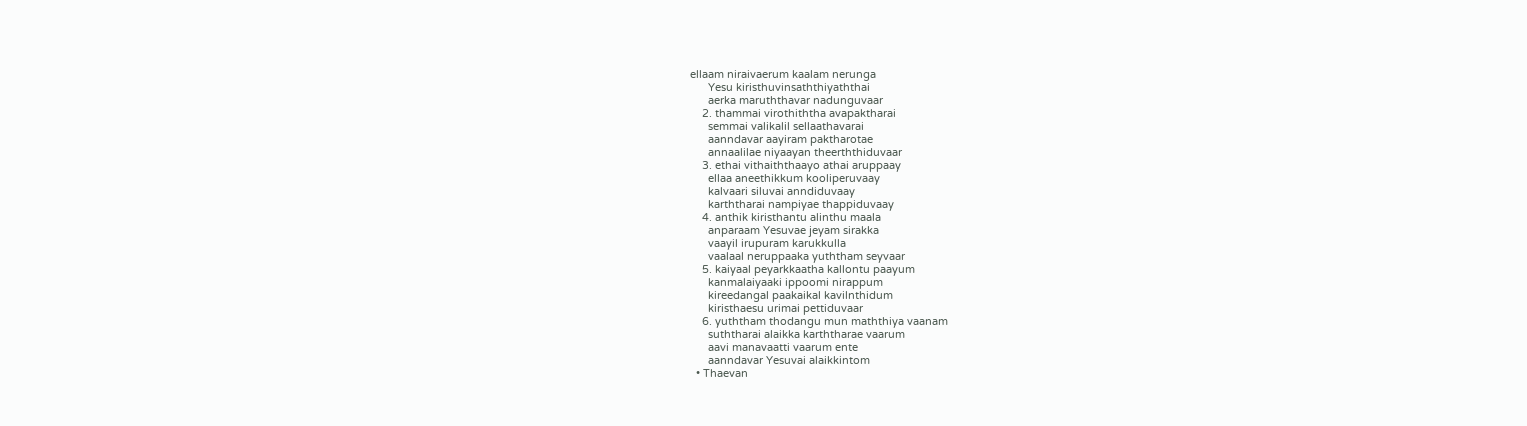ellaam niraivaerum kaalam nerunga
      Yesu kiristhuvinsaththiyaththai
      aerka maruththavar nadunguvaar
    2. thammai virothiththa avapaktharai
      semmai valikalil sellaathavarai
      aanndavar aayiram paktharotae
      annaalilae niyaayan theerththiduvaar
    3. ethai vithaiththaayo athai aruppaay
      ellaa aneethikkum kooliperuvaay
      kalvaari siluvai anndiduvaay
      karththarai nampiyae thappiduvaay
    4. anthik kiristhantu alinthu maala
      anparaam Yesuvae jeyam sirakka
      vaayil irupuram karukkulla
      vaalaal neruppaaka yuththam seyvaar
    5. kaiyaal peyarkkaatha kallontu paayum
      kanmalaiyaaki ippoomi nirappum
      kireedangal paakaikal kavilnthidum
      kiristhaesu urimai pettiduvaar
    6. yuththam thodangu mun maththiya vaanam
      suththarai alaikka karththarae vaarum
      aavi manavaatti vaarum ente
      aanndavar Yesuvai alaikkintom
  • Thaevan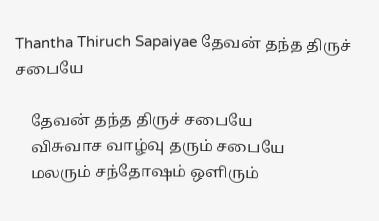Thantha Thiruch Sapaiyae தேவன் தந்த திருச் சபையே

    தேவன் தந்த திருச் சபையே
    விசுவாச வாழ்வு தரும் சபையே
    மலரும் சந்தோஷம் ஒளிரும்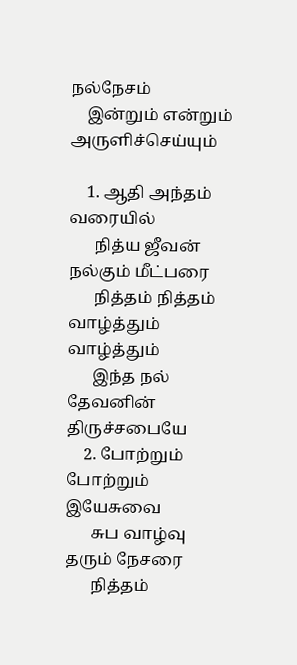நல்நேசம்
    இன்றும் என்றும் அருளிச்செய்யும்

    1. ஆதி அந்தம் வரையில்
      நித்ய ஜீவன் நல்கும் மீட்பரை
      நித்தம் நித்தம் வாழ்த்தும் வாழ்த்தும்
      இந்த நல் தேவனின் திருச்சபையே
    2. போற்றும் போற்றும் இயேசுவை
      சுப வாழ்வு தரும் நேசரை
      நித்தம்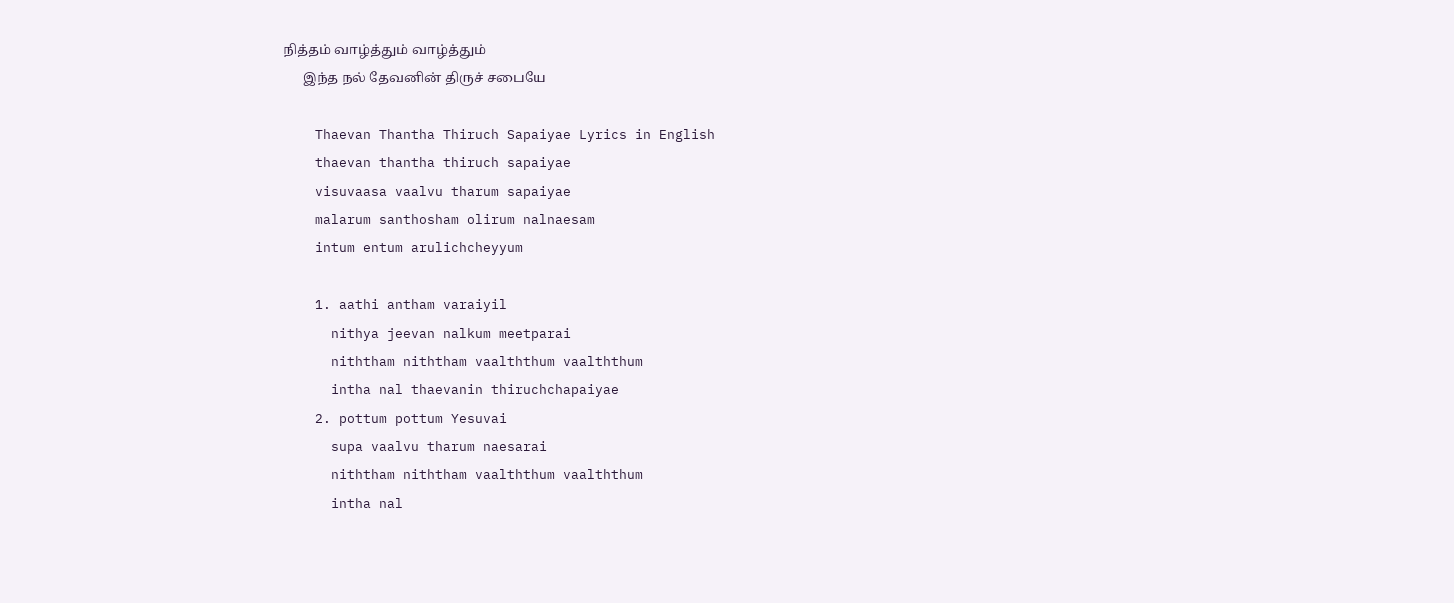நித்தம் வாழ்த்தும் வாழ்த்தும்
      இந்த நல் தேவனின் திருச் சபையே

    Thaevan Thantha Thiruch Sapaiyae Lyrics in English
    thaevan thantha thiruch sapaiyae
    visuvaasa vaalvu tharum sapaiyae
    malarum santhosham olirum nalnaesam
    intum entum arulichcheyyum

    1. aathi antham varaiyil
      nithya jeevan nalkum meetparai
      niththam niththam vaalththum vaalththum
      intha nal thaevanin thiruchchapaiyae
    2. pottum pottum Yesuvai
      supa vaalvu tharum naesarai
      niththam niththam vaalththum vaalththum
      intha nal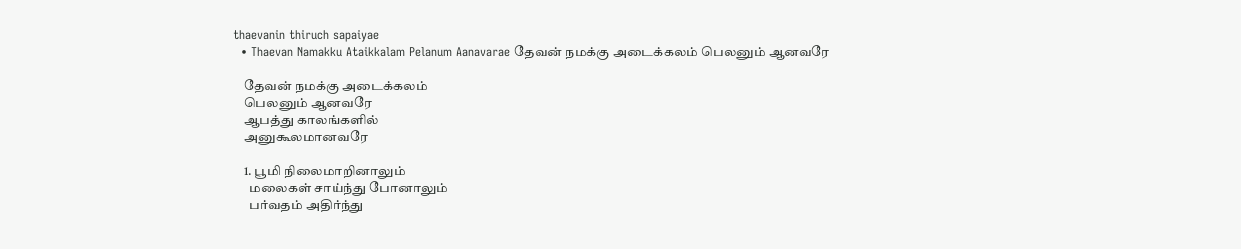thaevanin thiruch sapaiyae
  • Thaevan Namakku Ataikkalam Pelanum Aanavarae தேவன் நமக்கு அடைக்கலம் பெலனும் ஆனவரே

    தேவன் நமக்கு அடைக்கலம்
    பெலனும் ஆனவரே
    ஆபத்து காலங்களில்
    அனுகூலமானவரே

    1. பூமி நிலைமாறினாலும்
      மலைகள் சாய்ந்து போனாலும்
      பர்வதம் அதிர்ந்து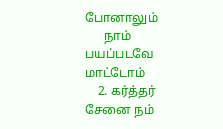போனாலும்
      நாம் பயப்படவே மாட்டோம்
    2. கர்த்தர் சேனை நம்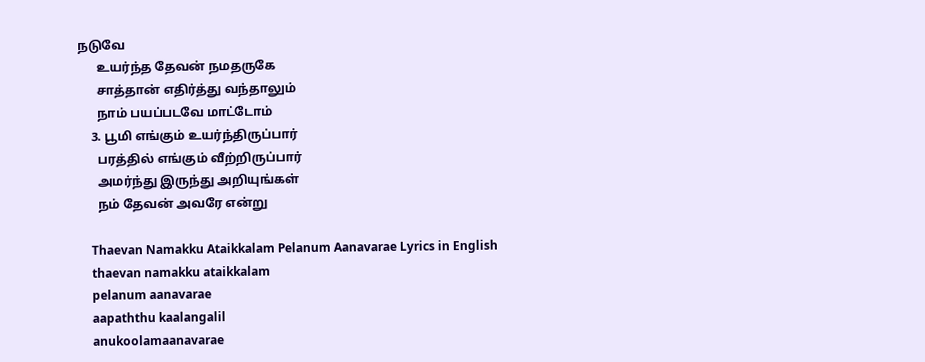நடுவே
      உயர்ந்த தேவன் நமதருகே
      சாத்தான் எதிர்த்து வந்தாலும்
      நாம் பயப்படவே மாட்டோம்
    3. பூமி எங்கும் உயர்ந்திருப்பார்
      பரத்தில் எங்கும் வீற்றிருப்பார்
      அமர்ந்து இருந்து அறியுங்கள்
      நம் தேவன் அவரே என்று

    Thaevan Namakku Ataikkalam Pelanum Aanavarae Lyrics in English
    thaevan namakku ataikkalam
    pelanum aanavarae
    aapaththu kaalangalil
    anukoolamaanavarae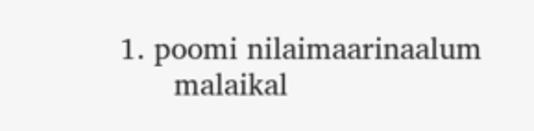1. poomi nilaimaarinaalum
      malaikal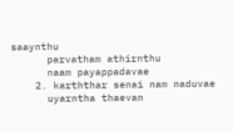saaynthu
      parvatham athirnthu
      naam payappadavae
    2. karththar senai nam naduvae
      uyarntha thaevan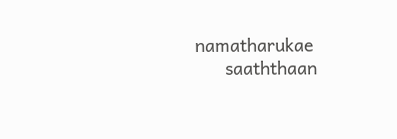namatharukae
      saaththaan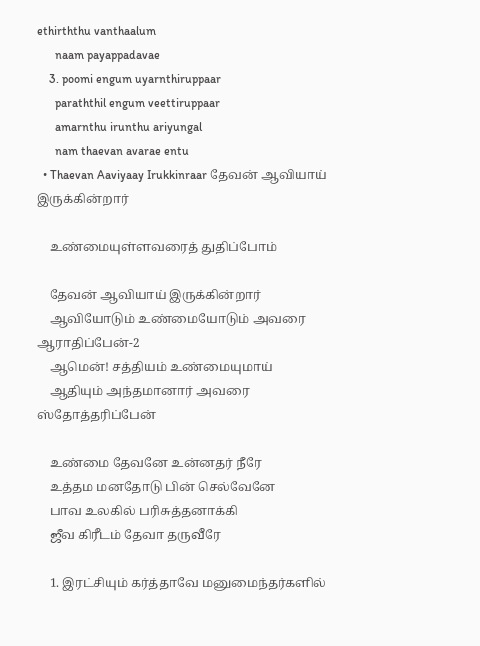ethirththu vanthaalum
      naam payappadavae
    3. poomi engum uyarnthiruppaar
      paraththil engum veettiruppaar
      amarnthu irunthu ariyungal
      nam thaevan avarae entu
  • Thaevan Aaviyaay Irukkinraar தேவன் ஆவியாய் இருக்கின்றார்

    உண்மையுள்ளவரைத் துதிப்போம்

    தேவன் ஆவியாய் இருக்கின்றார்
    ஆவியோடும் உண்மையோடும் அவரை ஆராதிப்பேன்-2
    ஆமென்! சத்தியம் உண்மையுமாய்
    ஆதியும் அந்தமானார் அவரை ஸ்தோத்தரிப்பேன்

    உண்மை தேவனே உன்னதர் நீரே
    உத்தம மனதோடு பின் செல்வேனே
    பாவ உலகில் பரிசுத்தனாக்கி
    ஜீவ கிரீடம் தேவா தருவீரே

    1. இரட்சியும் கர்த்தாவே மனுமைந்தர்களில்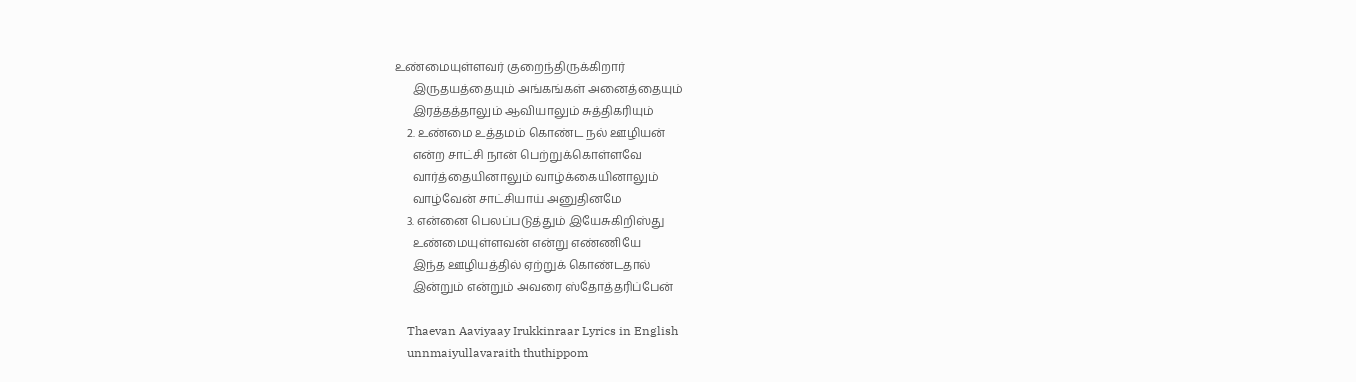உண்மையுள்ளவர் குறைந்திருக்கிறார்
      இருதயத்தையும் அங்கங்கள் அனைத்தையும்
      இரத்தத்தாலும் ஆவியாலும் சுத்திகரியும்
    2. உண்மை உத்தமம் கொண்ட நல் ஊழியன்
      என்ற சாட்சி நான் பெற்றுக்கொள்ளவே
      வார்த்தையினாலும் வாழ்க்கையினாலும்
      வாழ்வேன் சாட்சியாய் அனுதினமே
    3. என்னை பெலப்படுத்தும் இயேசுகிறிஸ்து
      உண்மையுள்ளவன் என்று எண்ணியே
      இந்த ஊழியத்தில் ஏற்றுக் கொண்டதால்
      இன்றும் என்றும் அவரை ஸ்தோத்தரிப்பேன்

    Thaevan Aaviyaay Irukkinraar Lyrics in English
    unnmaiyullavaraith thuthippom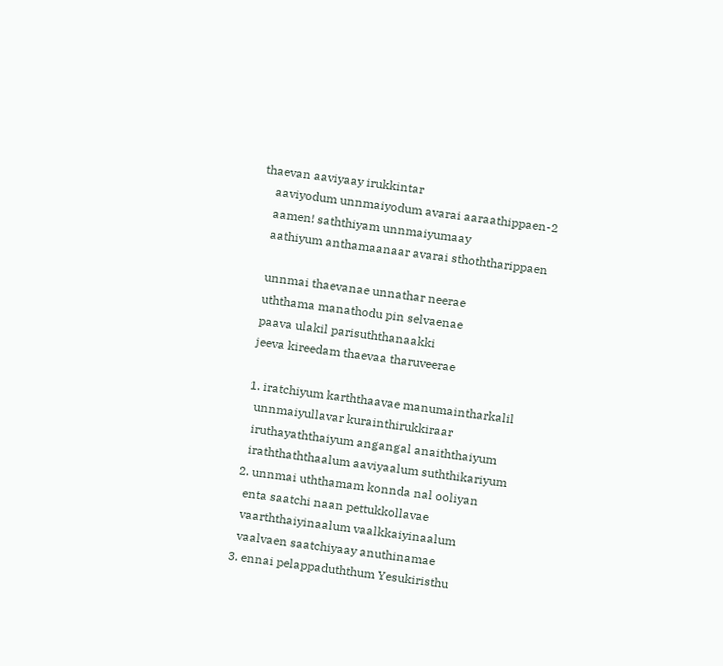thaevan aaviyaay irukkintar
    aaviyodum unnmaiyodum avarai aaraathippaen-2
    aamen! saththiyam unnmaiyumaay
    aathiyum anthamaanaar avarai sthoththarippaen

    unnmai thaevanae unnathar neerae
    uththama manathodu pin selvaenae
    paava ulakil parisuththanaakki
    jeeva kireedam thaevaa tharuveerae

    1. iratchiyum karththaavae manumaintharkalil
      unnmaiyullavar kurainthirukkiraar
      iruthayaththaiyum angangal anaiththaiyum
      iraththaththaalum aaviyaalum suththikariyum
    2. unnmai uththamam konnda nal ooliyan
      enta saatchi naan pettukkollavae
      vaarththaiyinaalum vaalkkaiyinaalum
      vaalvaen saatchiyaay anuthinamae
    3. ennai pelappaduththum Yesukiristhu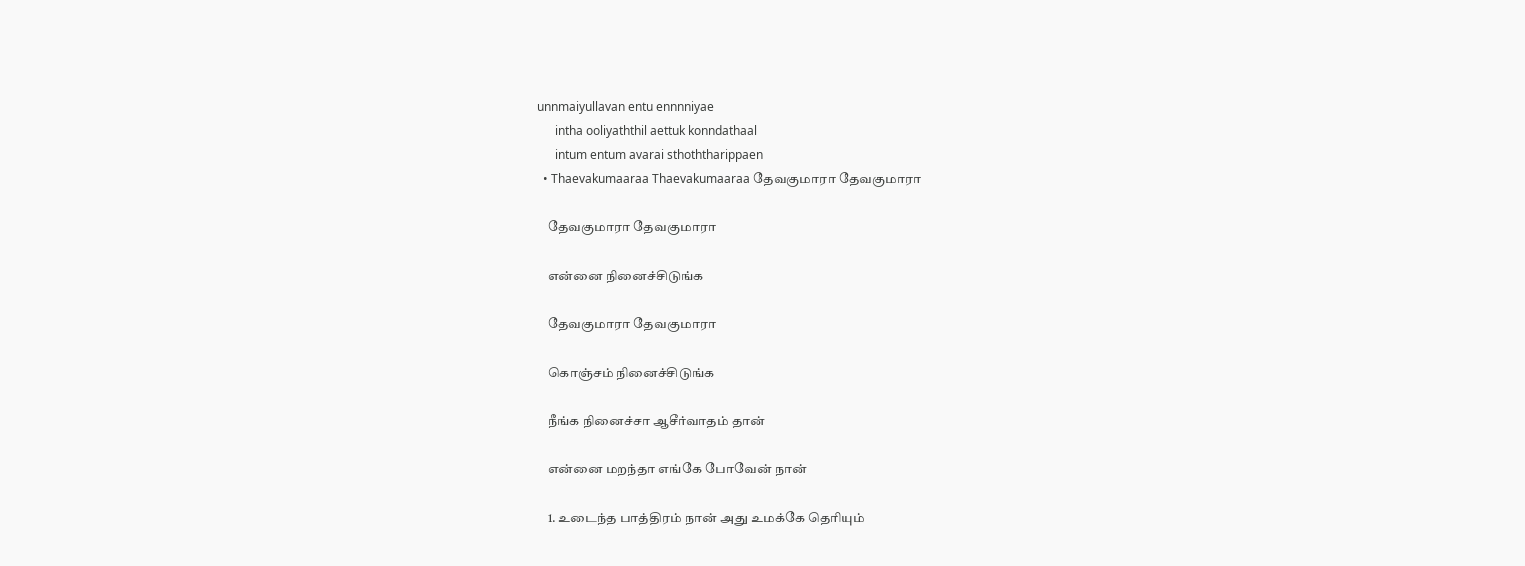unnmaiyullavan entu ennnniyae
      intha ooliyaththil aettuk konndathaal
      intum entum avarai sthoththarippaen
  • Thaevakumaaraa Thaevakumaaraa தேவகுமாரா தேவகுமாரா

    தேவகுமாரா தேவகுமாரா

    என்னை நினைச்சிடுங்க

    தேவகுமாரா தேவகுமாரா

    கொஞ்சம் நினைச்சிடுங்க

    நீங்க நினைச்சா ஆசீர்வாதம் தான்

    என்னை மறந்தா எங்கே போவேன் நான்

    1. உடைந்த பாத்திரம் நான் அது உமக்கே தெரியும்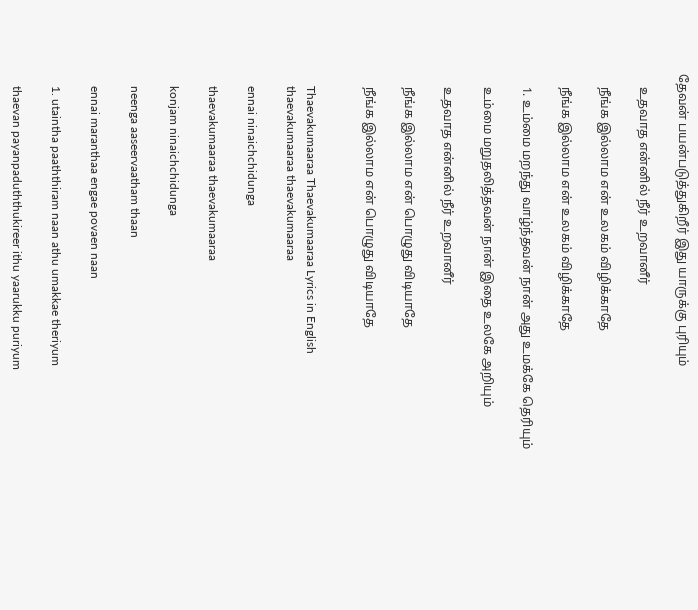தேவன் பயன்படுத்துகிறீர் இது யாருக்கு புரியும்

    உதவாத என்னில் நீர் உறவானீர்

    நீங்க இல்லாம என் உலகம் விழிக்காதே

    நீங்க இல்லாம என் உலகம் விழிக்காதே

    1. உம்மை மறந்து வாழ்ந்தவன் நான் அது உமக்கே தெரியும்

    உம்மை மறுதலித்தவன் நான் இதை உலகே அறியும்

    உதவாத என்னில் நீர் உறவானீர்

    நீங்க இல்லாம என் பொழுது விடியாதே

    நீங்க இல்லாம என் பொழுது விடியாதே


    Thaevakumaaraa Thaevakumaaraa Lyrics in English
    thaevakumaaraa thaevakumaaraa

    ennai ninaichchidunga

    thaevakumaaraa thaevakumaaraa

    konjam ninaichchidunga

    neenga aaseervaatham thaan

    ennai maranthaa engae povaen naan

    1. utaintha paaththiram naan athu umakkae theriyum

    thaevan payanpaduththukireer ithu yaarukku puriyum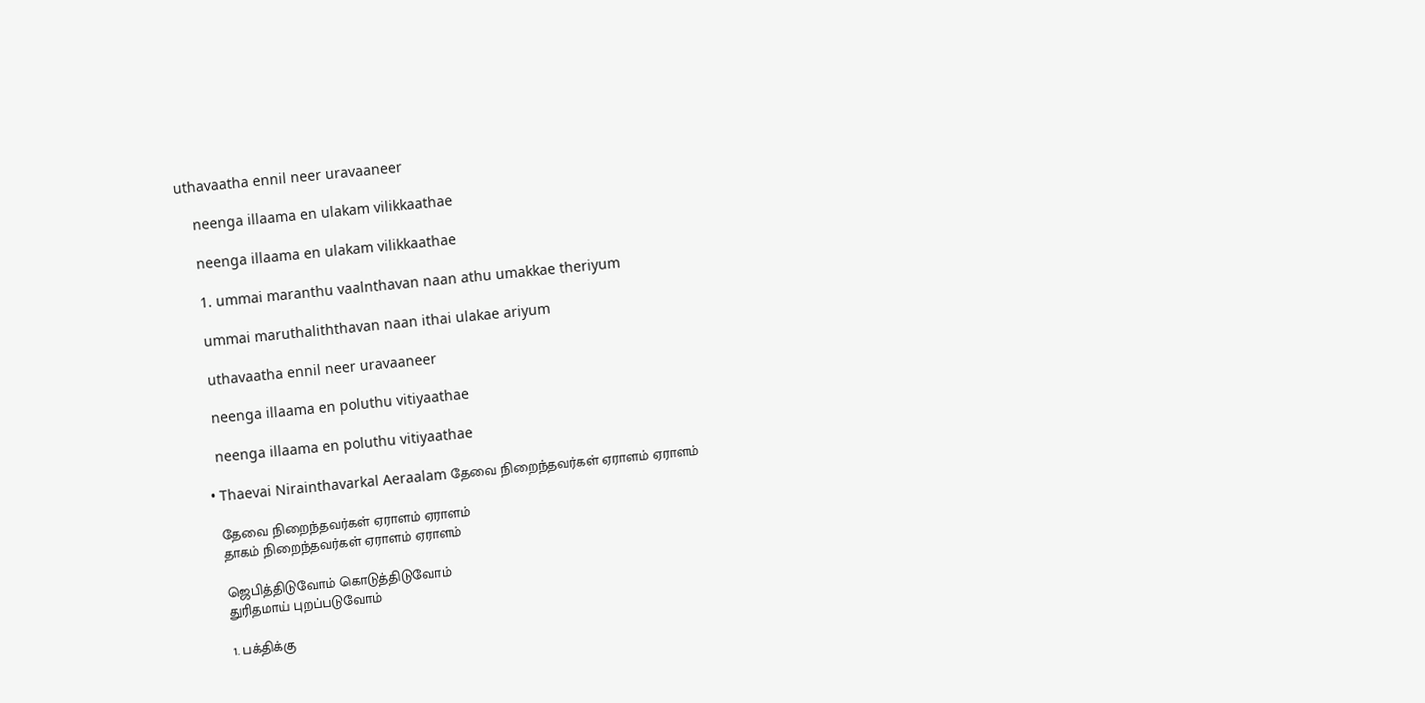uthavaatha ennil neer uravaaneer

    neenga illaama en ulakam vilikkaathae

    neenga illaama en ulakam vilikkaathae

    1. ummai maranthu vaalnthavan naan athu umakkae theriyum

    ummai maruthaliththavan naan ithai ulakae ariyum

    uthavaatha ennil neer uravaaneer

    neenga illaama en poluthu vitiyaathae

    neenga illaama en poluthu vitiyaathae

  • Thaevai Nirainthavarkal Aeraalam தேவை நிறைந்தவர்கள் ஏராளம் ஏராளம்

    தேவை நிறைந்தவர்கள் ஏராளம் ஏராளம்
    தாகம் நிறைந்தவர்கள் ஏராளம் ஏராளம்

    ஜெபித்திடுவோம் கொடுத்திடுவோம்
    துரிதமாய் புறப்படுவோம்

    1. பக்திக்கு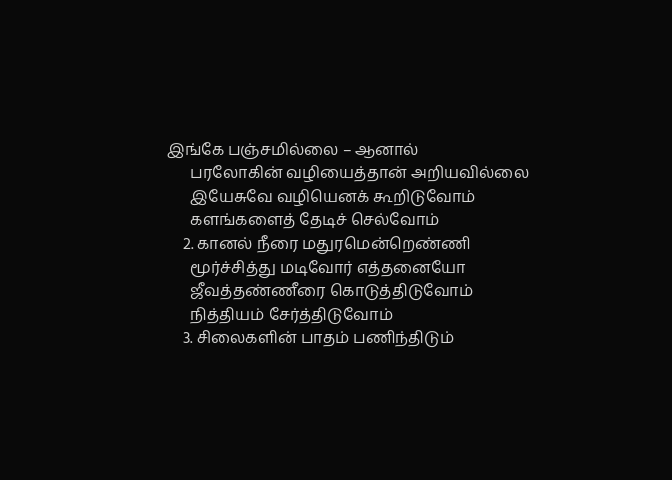இங்கே பஞ்சமில்லை – ஆனால்
      பரலோகின் வழியைத்தான் அறியவில்லை
      இயேசுவே வழியெனக் கூறிடுவோம்
      களங்களைத் தேடிச் செல்வோம்
    2. கானல் நீரை மதுரமென்றெண்ணி
      மூர்ச்சித்து மடிவோர் எத்தனையோ
      ஜீவத்தண்ணீரை கொடுத்திடுவோம்
      நித்தியம் சேர்த்திடுவோம்
    3. சிலைகளின் பாதம் பணிந்திடும்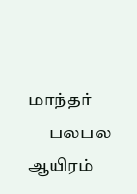மாந்தர்
      பலபல ஆயிரம்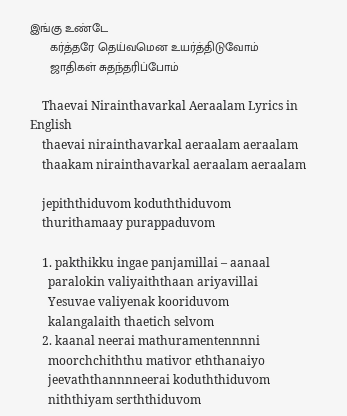இங்கு உண்டே
      கர்த்தரே தெய்வமென உயர்த்திடுவோம்
      ஜாதிகள் சுதந்தரிப்போம்

    Thaevai Nirainthavarkal Aeraalam Lyrics in English
    thaevai nirainthavarkal aeraalam aeraalam
    thaakam nirainthavarkal aeraalam aeraalam

    jepiththiduvom koduththiduvom
    thurithamaay purappaduvom

    1. pakthikku ingae panjamillai – aanaal
      paralokin valiyaiththaan ariyavillai
      Yesuvae valiyenak kooriduvom
      kalangalaith thaetich selvom
    2. kaanal neerai mathuramentennnni
      moorchchiththu mativor eththanaiyo
      jeevaththannnneerai koduththiduvom
      niththiyam serththiduvom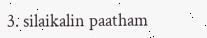3. silaikalin paatham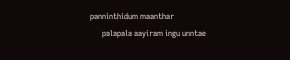panninthidum maanthar
      palapala aayiram ingu unntae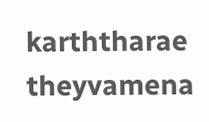karththarae theyvamena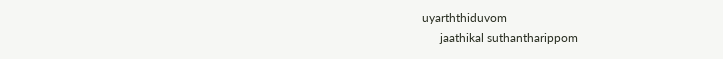uyarththiduvom
      jaathikal suthantharippom